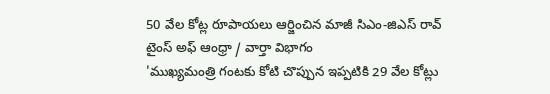50 వేల కోట్ల రూపాయలు ఆర్జించిన మాజీ సిఎం-జిఎస్ రావ్
టైంస్ అఫ్ ఆంధ్రా / వార్తా విభాగం
'ముఖ్యమంత్రి గంటకు కోటి చొప్పున ఇప్పటికి 29 వేల కోట్లు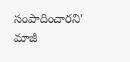సంపాదించారని' మాజీ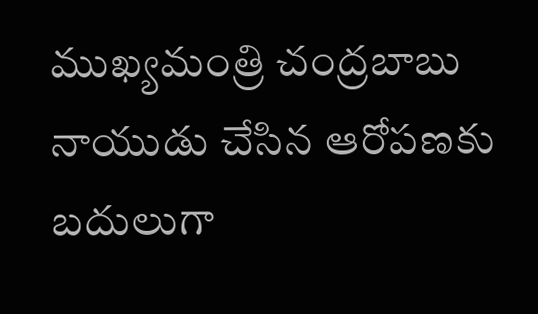ముఖ్యమంత్రి చంద్రబాబు నాయుడు చేసిన ఆరోపణకు బదులుగా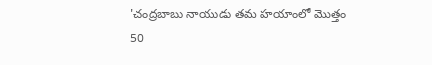'చంద్రబాబు నాయుడు తమ హయాంలో మొత్తం 50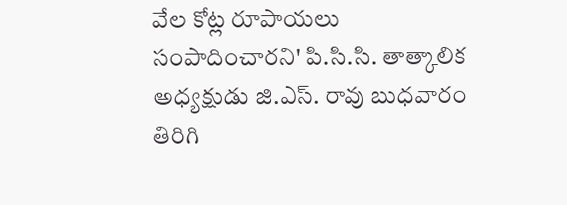వేల కోట్ల రూపాయలు సంపాదించారని' పి.సి.సి. తాత్కాలిక అధ్యక్షుడు జి.ఎస్. రావు బుధవారం తిరిగి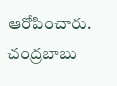ఆరోపించారు. చంద్రబాబు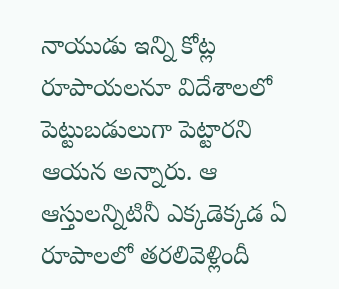నాయుడు ఇన్ని కోట్ల రూపాయలనూ విదేశాలలో పెట్టుబడులుగా పెట్టారని ఆయన అన్నారు. ఆ ఆస్తులన్నిటినీ ఎక్కడెక్కడ ఏ రూపాలలో తరలివెళ్లిందీ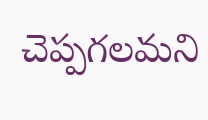చెప్పగలమని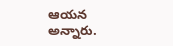ఆయన అన్నారు.